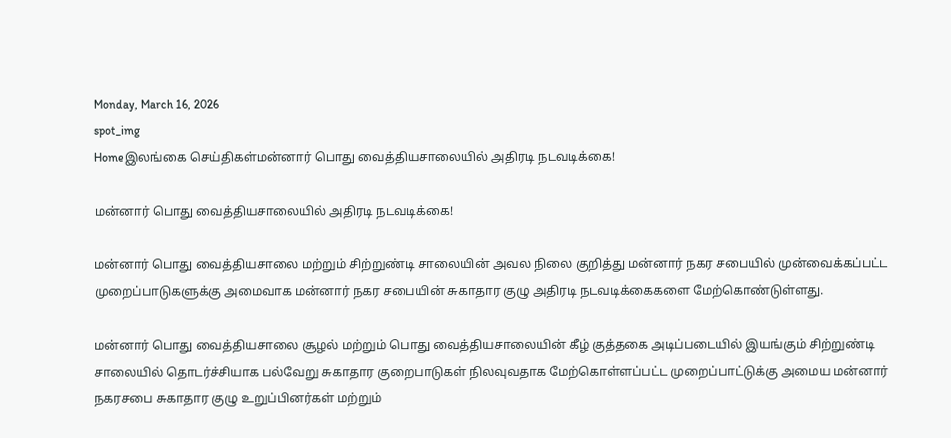Monday, March 16, 2026
spot_img
Homeஇலங்கை செய்திகள்மன்னார் பொது வைத்தியசாலையில் அதிரடி நடவடிக்கை!

மன்னார் பொது வைத்தியசாலையில் அதிரடி நடவடிக்கை!

மன்னார் பொது வைத்தியசாலை மற்றும் சிற்றுண்டி சாலையின் அவல நிலை குறித்து மன்னார் நகர சபையில் முன்வைக்கப்பட்ட முறைப்பாடுகளுக்கு அமைவாக மன்னார் நகர சபையின் சுகாதார குழு அதிரடி நடவடிக்கைகளை மேற்கொண்டுள்ளது.

மன்னார் பொது வைத்தியசாலை சூழல் மற்றும் பொது வைத்தியசாலையின் கீழ் குத்தகை அடிப்படையில் இயங்கும் சிற்றுண்டி சாலையில் தொடர்ச்சியாக பல்வேறு சுகாதார குறைபாடுகள் நிலவுவதாக மேற்கொள்ளப்பட்ட முறைப்பாட்டுக்கு அமைய மன்னார் நகரசபை சுகாதார குழு உறுப்பினர்கள் மற்றும்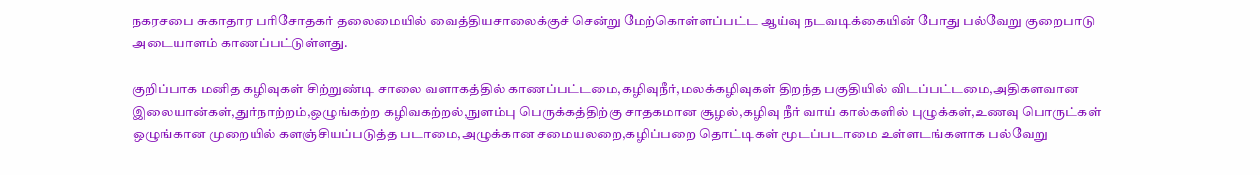நகரசபை சுகாதார பரிசோதகர் தலைமையில் வைத்தியசாலைக்குச் சென்று மேற்கொள்ளப்பட்ட ஆய்வு நடவடிக்கையின் போது பல்வேறு குறைபாடு அடையாளம் காணப்பட்டுள்ளது.

குறிப்பாக மனித கழிவுகள் சிற்றுண்டி சாலை வளாகத்தில் காணப்பட்டமை,கழிவுநீர்,மலக்கழிவுகள் திறந்த பகுதியில் விடப்பட்டமை,அதிகளவான இலையான்கள்,துர்நாற்றம்,ஒழுங்கற்ற கழிவகற்றல்,நுளம்பு பெருக்கத்திற்கு சாதகமான சூழல்,கழிவு நீர் வாய் கால்களில் புழுக்கள்,உணவு பொருட்கள் ஒழுங்கான முறையில் களஞ்சியப்படுத்த படாமை,அழுக்கான சமையலறை,கழிப்பறை தொட்டிகள் மூடப்படாமை உள்ளடங்களாக பல்வேறு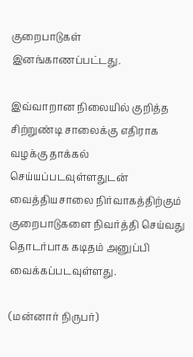குறைபாடுகள் இனங்காணப்பட்டது.

இவ்வாறான நிலையில் குறித்த சிற்றுண்டி சாலைக்கு எதிராக வழக்கு தாக்கல் செய்யப்படவுள்ளதுடன் வைத்தியசாலை நிர்வாகத்திற்கும் குறைபாடுகளை நிவர்த்தி செய்வது தொடர்பாக கடிதம் அனுப்பி வைக்கப்படவுள்ளது.

(மன்னார் நிருபர்)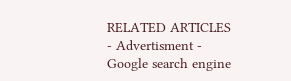RELATED ARTICLES
- Advertisment -
Google search engine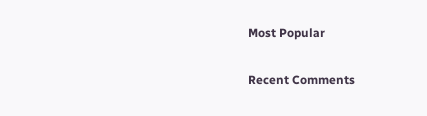Most Popular

Recent Comments